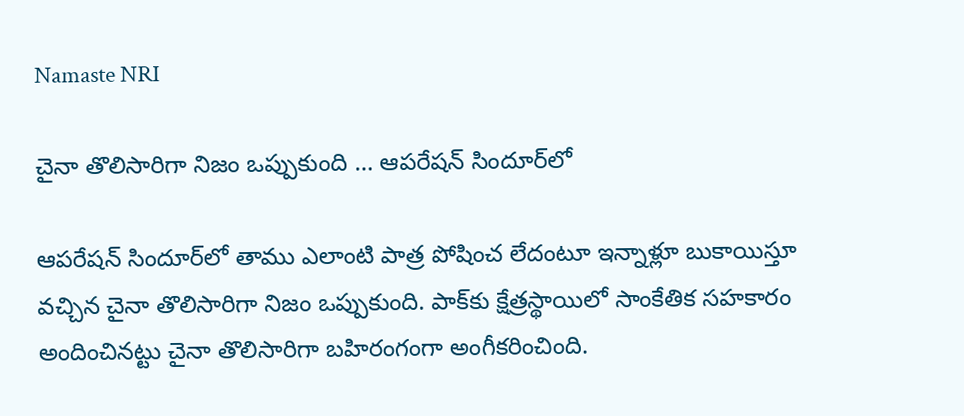Namaste NRI

చైనా తొలిసారిగా నిజం ఒప్పుకుంది … ఆపరేషన్‌ సిందూర్‌లో

ఆపరేషన్‌ సిందూర్‌లో తాము ఎలాంటి పాత్ర పోషించ లేదంటూ ఇన్నాళ్లూ బుకాయిస్తూ వచ్చిన చైనా తొలిసారిగా నిజం ఒప్పుకుంది. పాక్‌కు క్షేత్రస్థాయిలో సాంకేతిక సహకారం అందించినట్టు చైనా తొలిసారిగా బహిరంగంగా అంగీకరించింది.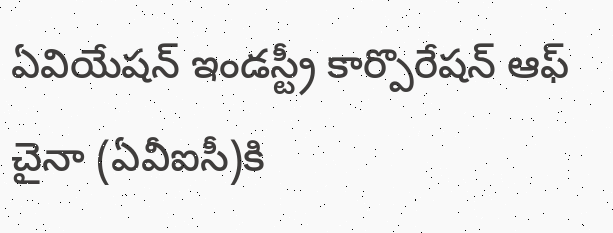ఏవియేషన్‌ ఇండస్ట్రీ కార్పొరేషన్‌ ఆఫ్‌ చైనా (ఏవీఐసీ)కి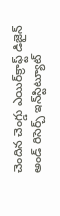చెందిన చెంగ్డు ఎయిర్‌క్రాఫ్ట్‌ డిజైన్‌ అండ్‌ రిసెర్చ్‌ ఇన్‌స్టిట్యూట్‌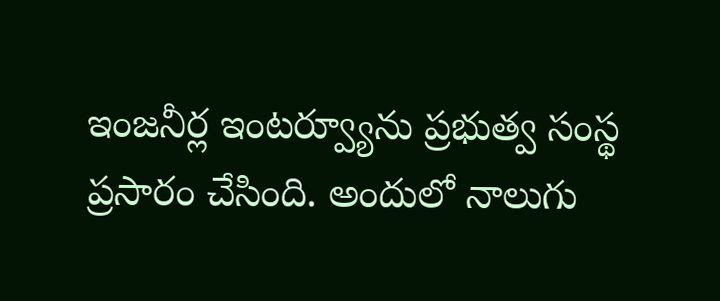ఇంజనీర్ల ఇంటర్వ్యూను ప్రభుత్వ సంస్థ ప్రసారం చేసింది. అందులో నాలుగు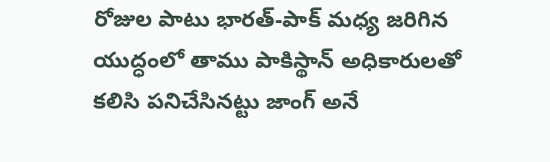రోజుల పాటు భారత్‌-పాక్‌ మధ్య జరిగిన యుద్ధంలో తాము పాకిస్థాన్‌ అధికారులతో కలిసి పనిచేసినట్టు జాంగ్‌ అనే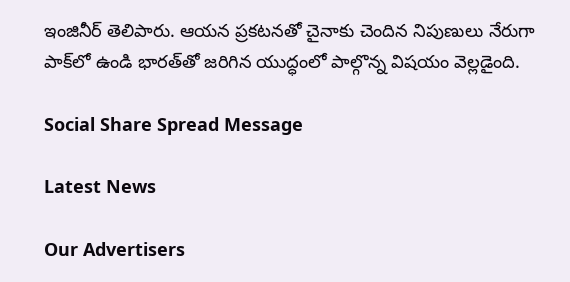ఇంజినీర్‌ తెలిపారు. ఆయన ప్రకటనతో చైనాకు చెందిన నిపుణులు నేరుగా పాక్‌లో ఉండి భారత్‌తో జరిగిన యుద్ధంలో పాల్గొన్న విషయం వెల్లడైంది.

Social Share Spread Message

Latest News

Our Advertisers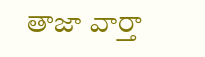తాజా వార్తా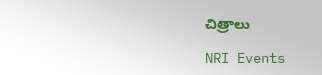చిత్రాలు

NRI Events